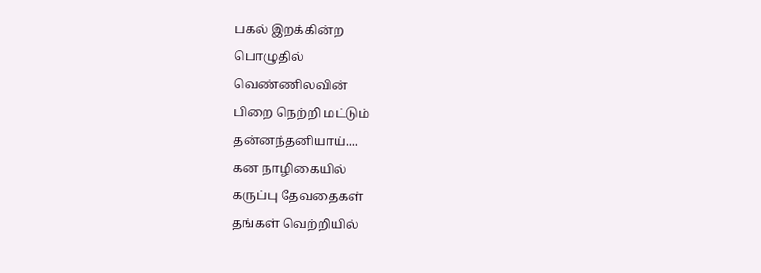பகல் இறக்கின்ற
பொழுதில்
வெண்ணிலவின்
பிறை நெற்றி மட்டும்
தன்னந்தனியாய்....
கன நாழிகையில்
கருப்பு தேவதைகள்
தங்கள் வெற்றியில்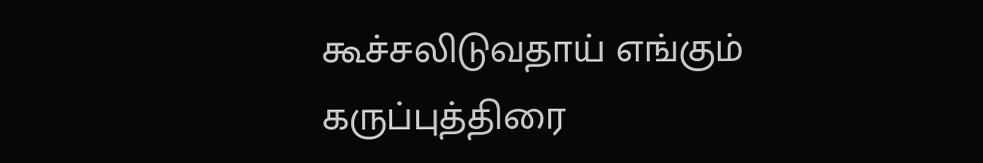கூச்சலிடுவதாய் எங்கும்
கருப்புத்திரை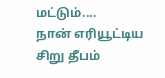மட்டும்....
நான் எரியூட்டிய
சிறு தீபம்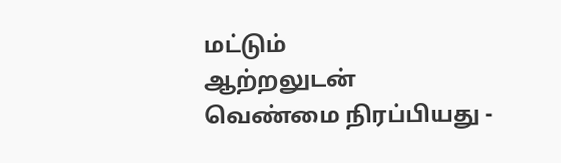மட்டும்
ஆற்றலுடன்
வெண்மை நிரப்பியது -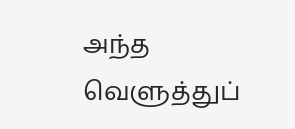அந்த
வெளுத்துப்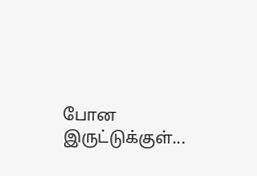போன
இருட்டுக்குள்...